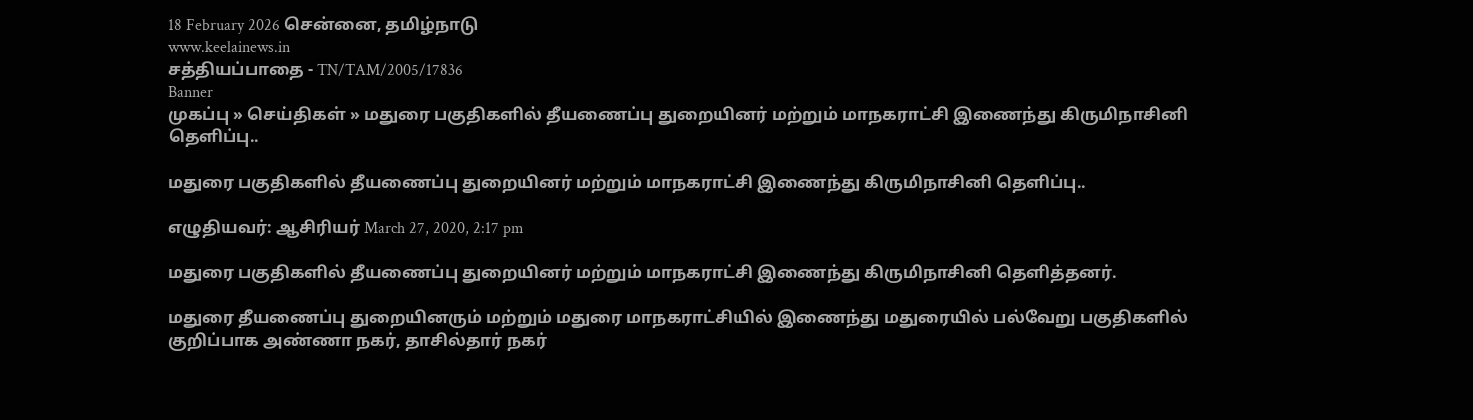18 February 2026 சென்னை, தமிழ்நாடு
www.keelainews.in
சத்தியப்பாதை - TN/TAM/2005/17836
Banner
முகப்பு » செய்திகள் » மதுரை பகுதிகளில் தீயணைப்பு துறையினர் மற்றும் மாநகராட்சி இணைந்து கிருமிநாசினி தெளிப்பு..

மதுரை பகுதிகளில் தீயணைப்பு துறையினர் மற்றும் மாநகராட்சி இணைந்து கிருமிநாசினி தெளிப்பு..

எழுதியவர்: ஆசிரியர் March 27, 2020, 2:17 pm

மதுரை பகுதிகளில் தீயணைப்பு துறையினர் மற்றும் மாநகராட்சி இணைந்து கிருமிநாசினி தெளித்தனர்.

மதுரை தீயணைப்பு துறையினரும் மற்றும் மதுரை மாநகராட்சியில் இணைந்து மதுரையில் பல்வேறு பகுதிகளில் குறிப்பாக அண்ணா நகர், தாசில்தார் நகர்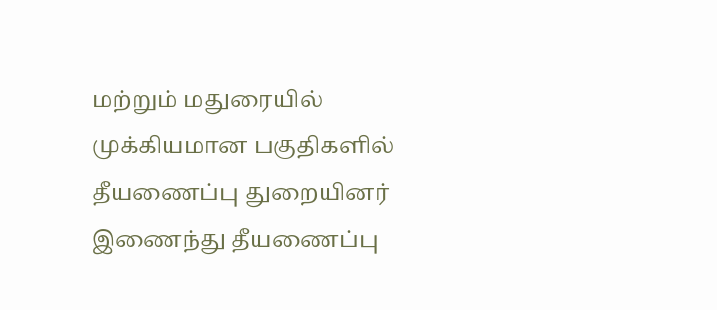மற்றும் மதுரையில் முக்கியமான பகுதிகளில் தீயணைப்பு துறையினர் இணைந்து தீயணைப்பு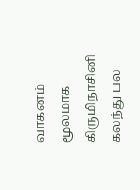வாகனம் மூலமாக கிருமிநாசினி கலந்து பல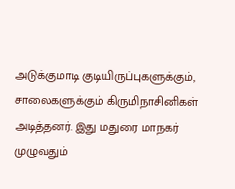அடுக்குமாடி குடியிருப்புகளுக்கும், சாலைகளுக்கும் கிருமிநாசினிகள் அடித்தனர். இது மதுரை மாநகர் முழுவதும்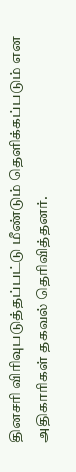தினசரி விரிவுபடுத்தப்பட்டு மீண்டும் தெளிக்கப்படும் என அதிகாரிகள் தகவல் தெரிவித்தனர்.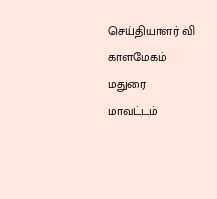செய்தியாளர் வி காளமேகம் மதுரை மாவட்டம்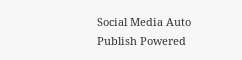Social Media Auto Publish Powered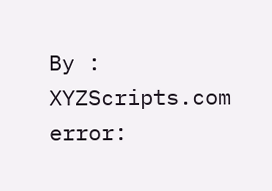By : XYZScripts.com
error: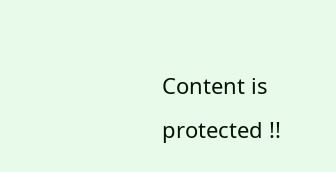Content is protected !!